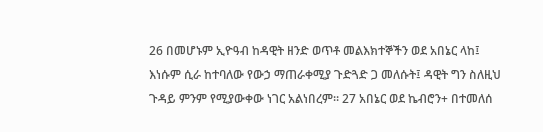26 በመሆኑም ኢዮዓብ ከዳዊት ዘንድ ወጥቶ መልእክተኞችን ወደ አበኔር ላከ፤ እነሱም ሲራ ከተባለው የውኃ ማጠራቀሚያ ጉድጓድ ጋ መለሱት፤ ዳዊት ግን ስለዚህ ጉዳይ ምንም የሚያውቀው ነገር አልነበረም። 27 አበኔር ወደ ኬብሮን+ በተመለሰ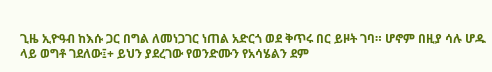ጊዜ ኢዮዓብ ከእሱ ጋር በግል ለመነጋገር ነጠል አድርጎ ወደ ቅጥሩ በር ይዞት ገባ። ሆኖም በዚያ ሳሉ ሆዱ ላይ ወግቶ ገደለው፤+ ይህን ያደረገው የወንድሙን የአሳሄልን ደም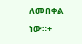ለመበቀል ነው።+